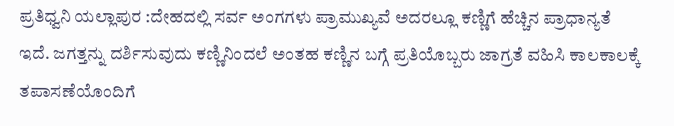ಪ್ರತಿಧ್ವನಿ ಯಲ್ಲಾಪುರ :ದೇಹದಲ್ಲಿ ಸರ್ವ ಅಂಗಗಳು ಪ್ರಾಮುಖ್ಯವೆ ಅದರಲ್ಲೂ ಕಣ್ಣಿಗೆ ಹೆಚ್ಚಿನ ಪ್ರಾಧಾನ್ಯತೆ ಇದೆ. ಜಗತ್ತನ್ನು ದರ್ಶಿಸುವುದು ಕಣ್ಣಿನಿಂದಲೆ ಅಂತಹ ಕಣ್ಣಿನ ಬಗ್ಗೆ ಪ್ರತಿಯೊಬ್ಬರು ಜಾಗ್ರತೆ ವಹಿಸಿ ಕಾಲಕಾಲಕ್ಕೆ ತಪಾಸಣೆಯೊಂದಿಗೆ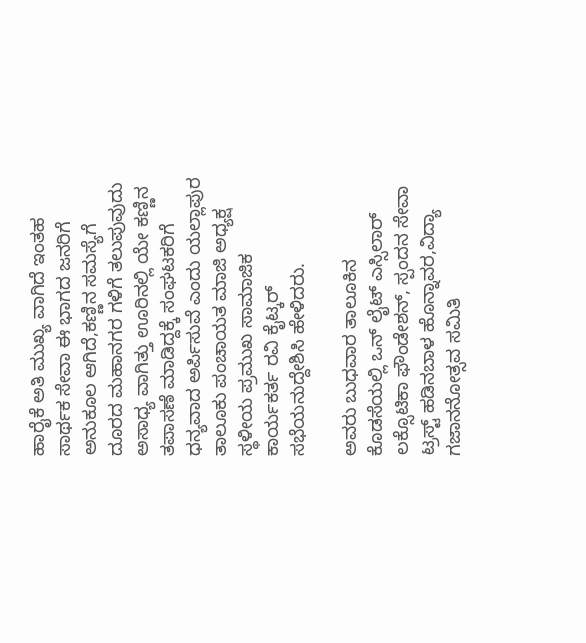ಹಾರೈಕೆ ಅತಿ ಮುಖ್ಯ ವಾಗಿದೆ ಇಂತಹ ಸಾರ್ಥಕ ಸೇವಾ ಈ ಭಾಗದ ಜನರಿಗೆ ಅನುಕೂಲ ಆಗಿದೆ,ಕಣ್ಣಿನ ಸಮಸ್ಯೆಗೆ ದೂರದ ಮಹಾನಗರ ಗಳಿಗೆ ತಲುಪುವುದು ಅಸಾಧ್ಯ ವಾಗಿತ್ತು ಊರಿನಲ್ಲಿ ಯೇ ಕಣ್ಣಿನ ತಪಾಸಣೆ ಮಾಡಿದ್ದಕ್ಕೆ ಸಂಘಟಕರಿಗೆ ಧನ್ಯವಾದ ಅರ್ಪಿಸುವೆ ಎಂದು ಯಲ್ಲಾಪುರ ತಾಲೂಕು ಪಂಚಾಯತ ಮಾಜಿ ಅಧ್ಯಕ್ಷ ಸ್ಥಳೀಯ ಪ್ರಮುಖ ಸಾಮಾಜಿಕ ಕಾರ್ಯಕರ್ತ ರವಿ ಕೈಟ್ಕರ್ ಸಭೆಯನುದ್ದೇಶಿಸಿ ಹೇಳಿದರು.

ಅವರು ಬುಧವಾರ ತಾಲೂಕಿನ ಕೊಡಸೆಯಲ್ಲಿ ಒನ್ ಲೈಟ್ ಎಸ್ಸಿಲಾರ್ ಲಕ್ಸೊಟಿಕಾ ಫೌಂಡೇಶನ್, ಸ್ಪಂದನ ಸೇವಾ ಟ್ರಸ್ಟ್ ಹಡಿನಬಾಳ ಹೊನ್ನಾವರ,ವಿದ್ಯಾ ಗಜಾನನೋತ್ಸವ ಸಮಿತಿ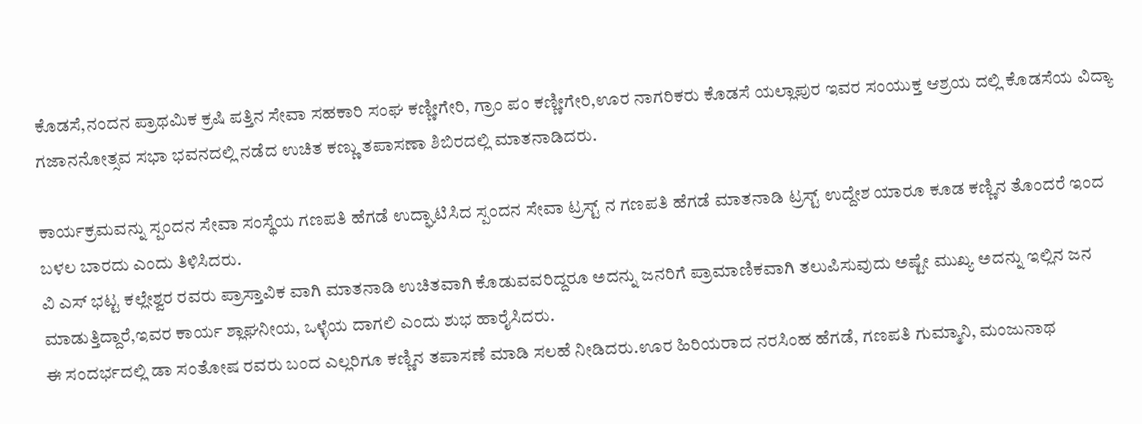ಕೊಡಸೆ,ನಂದನ ಪ್ರಾಥಮಿಕ ಕ್ರಷಿ ಪತ್ತಿನ ಸೇವಾ ಸಹಕಾರಿ ಸಂಘ ಕಣ್ಣೀಗೇರಿ, ಗ್ರಾಂ ಪಂ ಕಣ್ಣೀಗೇರಿ,ಊರ ನಾಗರಿಕರು ಕೊಡಸೆ ಯಲ್ಲಾಪುರ ಇವರ ಸಂಯುಕ್ತ ಆಶ್ರಯ ದಲ್ಲಿ ಕೊಡಸೆಯ ವಿದ್ಯಾ ಗಜಾನನೋತ್ಸವ ಸಭಾ ಭವನದಲ್ಲಿ ನಡೆದ ಉಚಿತ ಕಣ್ಣು ತಪಾಸಣಾ ಶಿಬಿರದಲ್ಲಿ ಮಾತನಾಡಿದರು.

ಕಾರ್ಯಕ್ರಮವನ್ನು ಸ್ಪಂದನ ಸೇವಾ ಸಂಸ್ಥೆಯ ಗಣಪತಿ ಹೆಗಡೆ ಉದ್ಘಾಟಿಸಿದ ಸ್ಪಂದನ ಸೇವಾ ಟ್ರಸ್ಟ್ ನ ಗಣಪತಿ ಹೆಗಡೆ ಮಾತನಾಡಿ ಟ್ರಸ್ಟ್ ಉದ್ದೇಶ ಯಾರೂ ಕೂಡ ಕಣ್ಣಿನ ತೊಂದರೆ ಇಂದ ಬಳಲ ಬಾರದು ಎಂದು ತಿಳಿಸಿದರು.
ವಿ ಎಸ್ ಭಟ್ಟ ಕಲ್ಲೇಶ್ವರ ರವರು ಪ್ರಾಸ್ತಾವಿಕ ವಾಗಿ ಮಾತನಾಡಿ ಉಚಿತವಾಗಿ ಕೊಡುವವರಿದ್ದರೂ ಅದನ್ನು ಜನರಿಗೆ ಪ್ರಾಮಾಣಿಕವಾಗಿ ತಲುಪಿಸುವುದು ಅಷ್ಟೇ ಮುಖ್ಯ ಅದನ್ನು ಇಲ್ಲಿನ ಜನ ಮಾಡುತ್ತಿದ್ದಾರೆ,ಇವರ ಕಾರ್ಯ ಶ್ಲಾಘನೀಯ, ಒಳ್ಳೆಯ ದಾಗಲಿ ಎಂದು ಶುಭ ಹಾರೈಸಿದರು.
ಈ ಸಂದರ್ಭದಲ್ಲಿ ಡಾ ಸಂತೋಷ ರವರು ಬಂದ ಎಲ್ಲರಿಗೂ ಕಣ್ಣಿನ ತಪಾಸಣೆ ಮಾಡಿ ಸಲಹೆ ನೀಡಿದರು.ಊರ ಹಿರಿಯರಾದ ನರಸಿಂಹ ಹೆಗಡೆ, ಗಣಪತಿ ಗುಮ್ಮಾನಿ, ಮಂಜುನಾಥ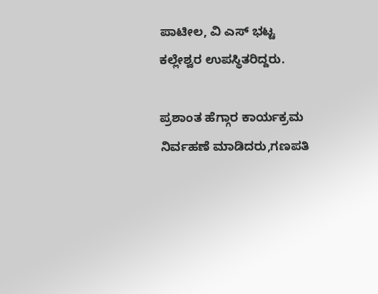ಪಾಟೀಲ, ವಿ ಎಸ್ ಭಟ್ಟ ಕಲ್ಲೇಶ್ವರ ಉಪಸ್ಥಿತರಿದ್ದರು.

ಪ್ರಶಾಂತ ಹೆಗ್ಗಾರ ಕಾರ್ಯಕ್ರಮ ನಿರ್ವಹಣೆ ಮಾಡಿದರು,ಗಣಪತಿ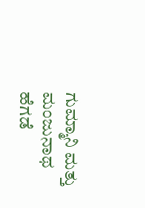ಗುಮ್ಮಾನಿ ಮತ್ತು ಮಂಜುನಾಥ ಹೆಗಡೆ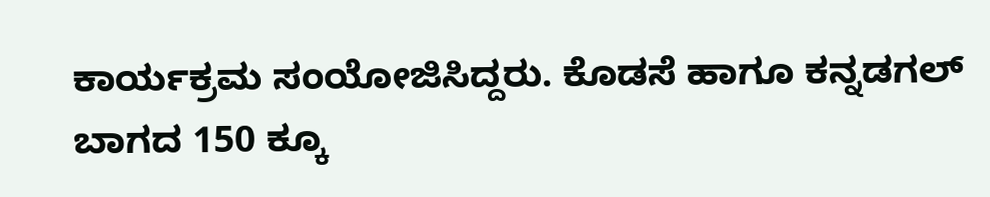ಕಾರ್ಯಕ್ರಮ ಸಂಯೋಜಿಸಿದ್ದರು. ಕೊಡಸೆ ಹಾಗೂ ಕನ್ನಡಗಲ್ ಬಾಗದ 150 ಕ್ಕೂ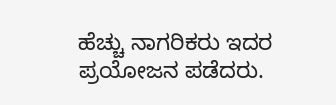ಹೆಚ್ಚು ನಾಗರಿಕರು ಇದರ ಪ್ರಯೋಜನ ಪಡೆದರು.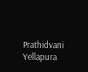Prathidvani Yellapura